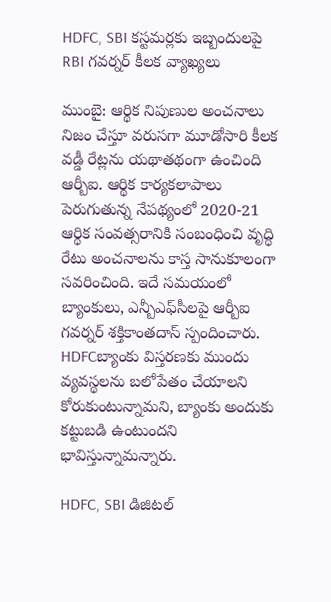HDFC, SBI కస్టమర్లకు ఇబ్బందులపై RBI గవర్నర్ కీలక వ్యాఖ్యలు

ముంబై: ఆర్థిక నిపుణుల అంచనాలు నిజం చేస్తూ వరుసగా మూడోసారి కీలక వడ్డీ రేట్లను యథాతథంగా ఉంచింది ఆర్బీఐ. ఆర్థిక కార్యకలాపాలు పెరుగుతున్న నేపథ్యంలో 2020-21 ఆర్థిక సంవత్సరానికి సంబంధించి వృద్ధి రేటు అంచనాలను కాస్త సానుకూలంగా సవరించింది. ఇదే సమయంలో బ్యాంకులు, ఎన్బీఎఫ్‌సీలపై ఆర్బీఐ గవర్నర్ శక్తికాంతదాస్ స్పందించారు. HDFCబ్యాంకు విస్తరణకు ముందు వ్యవస్థలను బలోపేతం చేయాలని కోరుకుంటున్నామని, బ్యాంకు అందుకు కట్టుబడి ఉంటుందని భావిస్తున్నామన్నారు.

HDFC, SBI డిజిటల్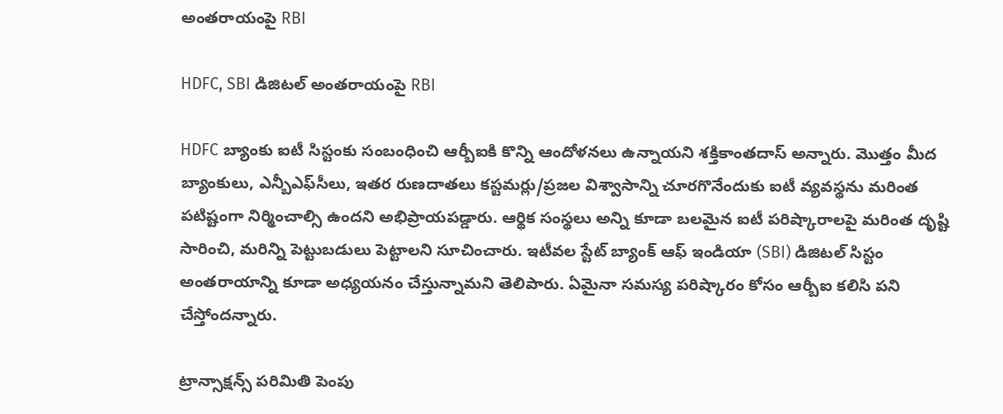అంతరాయంపై RBI

HDFC, SBI డిజిటల్ అంతరాయంపై RBI

HDFC బ్యాంకు ఐటీ సిస్టంకు సంబంధించి ఆర్బీఐకి కొన్ని ఆందోళనలు ఉన్నాయని శక్తికాంతదాస్ అన్నారు. మొత్తం మీద బ్యాంకులు, ఎన్బీఎఫ్‌సీలు, ఇతర రుణదాతలు కస్టమర్లు/ప్రజల విశ్వాసాన్ని చూరగొనేందుకు ఐటీ వ్యవస్థను మరింత పటిష్టంగా నిర్మించాల్సి ఉందని అభిప్రాయపడ్డారు. ఆర్థిక సంస్థలు అన్ని కూడా బలమైన ఐటీ పరిష్కారాలపై మరింత దృష్టి సారించి, మరిన్ని పెట్టుబడులు పెట్టాలని సూచించారు. ఇటీవల స్టేట్ బ్యాంక్ ఆఫ్ ఇండియా (SBI) డిజిటల్ సిస్టం అంతరాయాన్ని కూడా అధ్యయనం చేస్తున్నామని తెలిపారు. ఏమైనా సమస్య పరిష్కారం కోసం ఆర్బీఐ కలిసి పని చేస్తోందన్నారు.

ట్రాన్సాక్షన్స్ పరిమితి పెంపు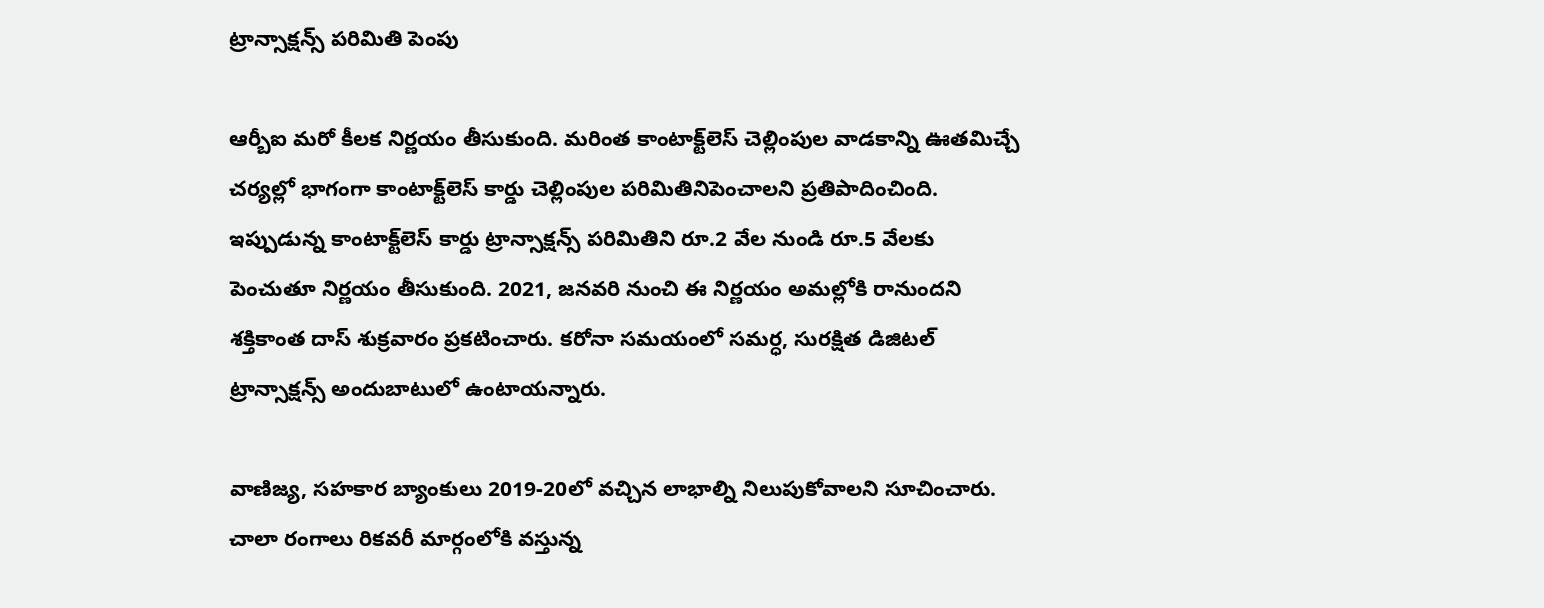ట్రాన్సాక్షన్స్ పరిమితి పెంపు

ఆర్బీఐ మరో కీలక నిర్ణయం తీసుకుంది. మరింత కాంటాక్ట్‌లెస్ చెల్లింపుల వాడకాన్ని ఊతమిచ్చే చర్యల్లో భాగంగా కాంటాక్ట్‌లెస్ కార్డు చెల్లింపుల పరిమితినిపెంచాలని ప్రతిపాదించింది. ఇప్పుడున్న కాంటాక్ట్‌లెస్ కార్డు ట్రాన్సాక్షన్స్ పరిమితిని రూ.2 వేల నుండి రూ.5 వేలకు పెంచుతూ నిర్ణయం తీసుకుంది. 2021, జనవరి నుంచి ఈ నిర్ణయం అమల్లోకి రానుందని శక్తికాంత దాస్ శుక్రవారం ప్రకటించారు. కరోనా సమయంలో సమర్ధ, సురక్షిత డిజిటల్ ట్రాన్సాక్షన్స్ అందుబాటులో ఉంటాయన్నారు.

వాణిజ్య, సహకార బ్యాంకులు 2019-20లో వచ్చిన లాభాల్ని నిలుపుకోవాలని సూచించారు. చాలా రంగాలు రికవరీ మార్గంలోకి వస్తున్న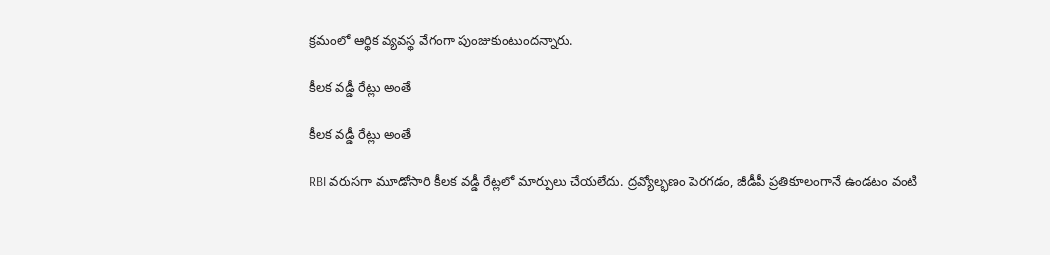క్రమంలో ఆర్థిక వ్యవస్థ వేగంగా పుంజుకుంటుందన్నారు.

కీలక వడ్డీ రేట్లు అంతే

కీలక వడ్డీ రేట్లు అంతే

RBI వరుసగా మూడోసారి కీలక వడ్డీ రేట్లలో మార్పులు చేయలేదు. ద్రవ్యోల్భణం పెరగడం, జీడీపీ ప్రతికూలంగానే ఉండటం వంటి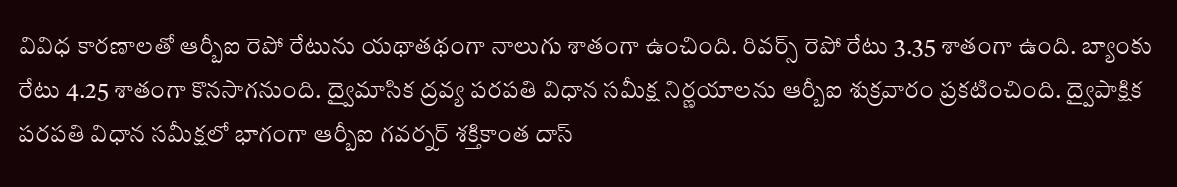వివిధ కారణాలతో ఆర్బీఐ రెపో రేటును యథాతథంగా నాలుగు శాతంగా ఉంచింది. రివర్స్ రెపో రేటు 3.35 శాతంగా ఉంది. బ్యాంకు రేటు 4.25 శాతంగా కొనసాగనుంది. ద్వైమాసిక ద్రవ్య పరపతి విధాన సమీక్ష నిర్ణయాలను ఆర్బీఐ శుక్రవారం ప్రకటించింది. ద్వైపాక్షిక పరపతి విధాన సమీక్షలో భాగంగా ఆర్బీఐ గవర్నర్ శక్తికాంత దాస్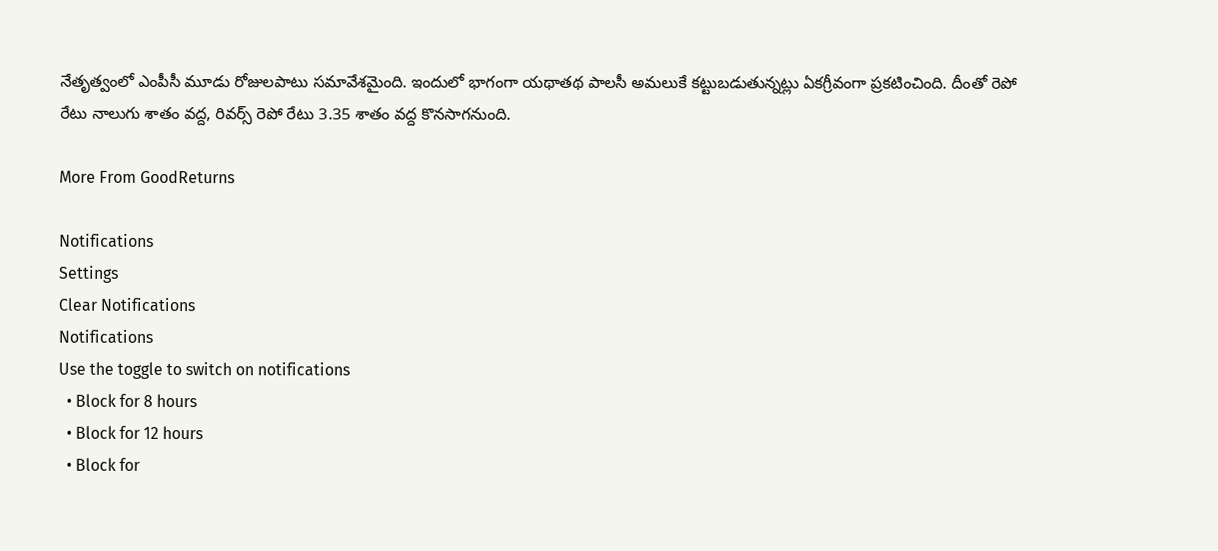నేతృత్వంలో ఎంపీసీ మూడు రోజులపాటు సమావేశమైంది. ఇందులో భాగంగా యథాతథ పాలసీ అమలుకే కట్టుబడుతున్నట్లు ఏకగ్రీవంగా ప్రకటించింది. దీంతో రెపో రేటు నాలుగు శాతం వద్ద, రివర్స్ రెపో రేటు 3.35 శాతం వద్ద కొనసాగనుంది.

More From GoodReturns

Notifications
Settings
Clear Notifications
Notifications
Use the toggle to switch on notifications
  • Block for 8 hours
  • Block for 12 hours
  • Block for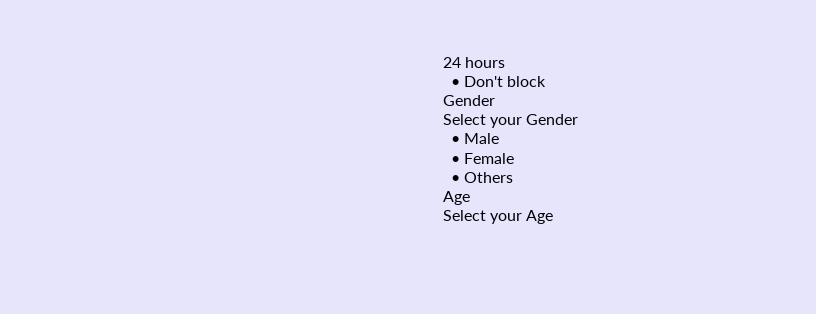24 hours
  • Don't block
Gender
Select your Gender
  • Male
  • Female
  • Others
Age
Select your Age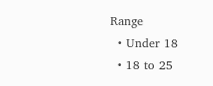Range
  • Under 18
  • 18 to 25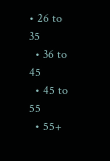• 26 to 35
  • 36 to 45
  • 45 to 55
  • 55+